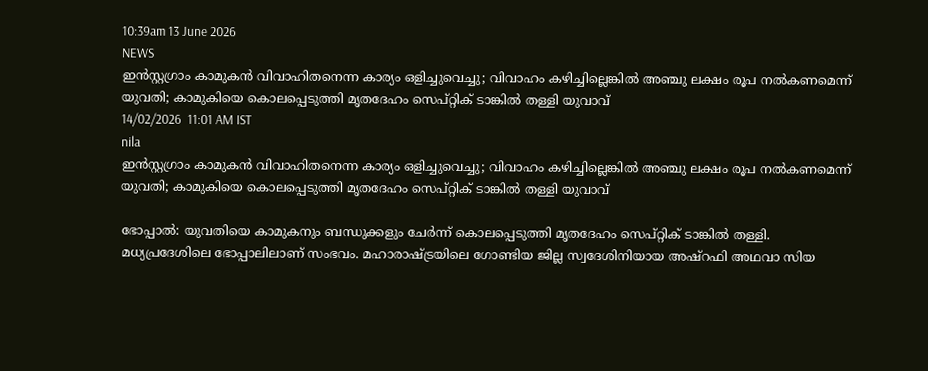10:39am 13 June 2026
NEWS
ഇൻസ്റ്റഗ്രാം കാമുകൻ വിവാഹിതനെന്ന കാര്യം ഒളിച്ചുവെച്ചു; വിവാഹം കഴിച്ചില്ലെങ്കിൽ അഞ്ചു ലക്ഷം രൂപ നൽകണമെന്ന് യുവതി; കാമുകിയെ കൊലപ്പെടുത്തി മൃതദേഹം സെപ്റ്റിക് ടാങ്കിൽ തള്ളി യുവാവ്
14/02/2026  11:01 AM IST
nila
ഇൻസ്റ്റഗ്രാം കാമുകൻ വിവാഹിതനെന്ന കാര്യം ഒളിച്ചുവെച്ചു; വിവാഹം കഴിച്ചില്ലെങ്കിൽ അഞ്ചു ലക്ഷം രൂപ നൽകണമെന്ന് യുവതി; കാമുകിയെ കൊലപ്പെടുത്തി മൃതദേഹം സെപ്റ്റിക് ടാങ്കിൽ തള്ളി യുവാവ്

ഭോപ്പാൽ: യുവതിയെ കാമുകനും ബന്ധുക്കളും ചേർന്ന് കൊലപ്പെടുത്തി മൃതദേഹം സെപ്റ്റിക് ടാങ്കിൽ തള്ളി. മധ്യപ്രദേശിലെ ഭോപ്പാലിലാണ് സംഭവം. മഹാരാഷ്ട്രയിലെ ഗോണ്ടിയ ജില്ല സ്വദേശിനിയായ അഷ്റഫി അഥവാ സിയ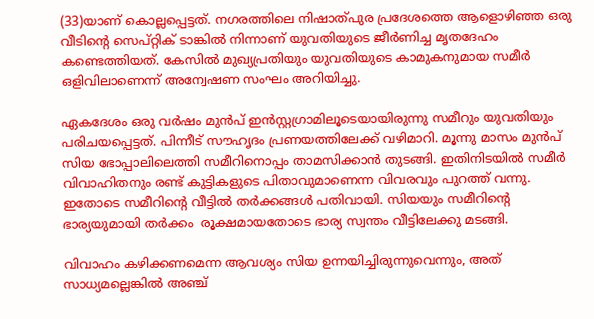(33)യാണ് കൊല്ലപ്പെട്ടത്. നഗരത്തിലെ നിഷാത്പുര പ്രദേശത്തെ ആളൊഴിഞ്ഞ ഒരു വീടിന്റെ സെപ്റ്റിക് ടാങ്കിൽ നിന്നാണ് യുവതിയുടെ ജീർണിച്ച മൃതദേഹം കണ്ടെത്തിയത്. കേസിൽ മുഖ്യപ്രതിയും യുവതിയുടെ കാമുകനുമായ സമീർ ഒളിവിലാണെന്ന് അന്വേഷണ സംഘം അറിയിച്ചു.

ഏകദേശം ഒരു വർഷം മുൻപ് ഇൻസ്റ്റഗ്രാമിലൂടെയായിരുന്നു സമീറും യുവതിയും പരിചയപ്പെട്ടത്. പിന്നീട് സൗഹൃദം പ്രണയത്തിലേക്ക് വഴിമാറി. മൂന്നു മാസം മുൻപ് സിയ ഭോപ്പാലിലെത്തി സമീറിനൊപ്പം താമസിക്കാൻ തുടങ്ങി. ഇതിനിടയിൽ സമീർ വിവാഹിതനും രണ്ട് കുട്ടികളുടെ പിതാവുമാണെന്ന വിവരവും പുറത്ത് വന്നു. ഇതോടെ സമീറിന്റെ വീട്ടിൽ തർക്കങ്ങൾ പതിവായി. സിയയും സമീറിന്റെ ഭാര്യയുമായി തർക്കം  രൂക്ഷമായതോടെ ഭാര്യ സ്വന്തം വീട്ടിലേക്കു മടങ്ങി.

വിവാഹം കഴിക്കണമെന്ന ആവശ്യം സിയ ഉന്നയിച്ചിരുന്നുവെന്നും, അത് സാധ്യമല്ലെങ്കിൽ അഞ്ച്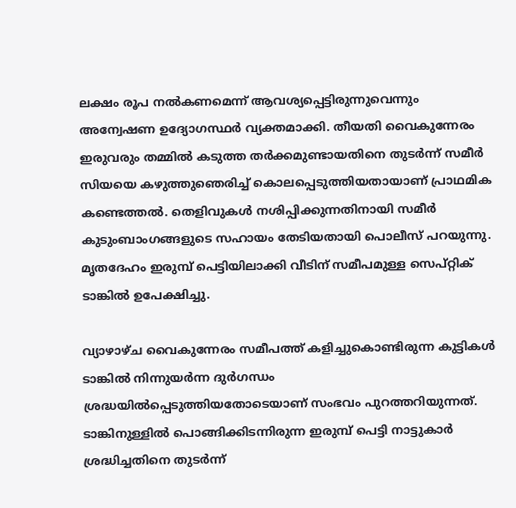ലക്ഷം രൂപ നൽകണമെന്ന് ആവശ്യപ്പെട്ടിരുന്നുവെന്നും അന്വേഷണ ഉദ്യോഗസ്ഥർ വ്യക്തമാക്കി. തീയതി വൈകുന്നേരം ഇരുവരും തമ്മിൽ കടുത്ത തർക്കമുണ്ടായതിനെ തുടർന്ന് സമീർ സിയയെ കഴുത്തുഞെരിച്ച് കൊലപ്പെടുത്തിയതായാണ് പ്രാഥമിക കണ്ടെത്തൽ. തെളിവുകൾ നശിപ്പിക്കുന്നതിനായി സമീർ കുടുംബാംഗങ്ങളുടെ സഹായം തേടിയതായി പൊലീസ് പറയുന്നു. മൃതദേഹം ഇരുമ്പ് പെട്ടിയിലാക്കി വീടിന് സമീപമുള്ള സെപ്റ്റിക് ടാങ്കിൽ ഉപേക്ഷിച്ചു.

വ്യാഴാഴ്ച വൈകുന്നേരം സമീപത്ത് കളിച്ചുകൊണ്ടിരുന്ന കുട്ടികൾ ടാങ്കിൽ നിന്നുയർന്ന ദുർഗന്ധം ശ്രദ്ധയിൽപ്പെടുത്തിയതോടെയാണ് സംഭവം പുറത്തറിയുന്നത്. ടാങ്കിനുള്ളിൽ പൊങ്ങിക്കിടന്നിരുന്ന ഇരുമ്പ് പെട്ടി നാട്ടുകാർ ശ്രദ്ധിച്ചതിനെ തുടർന്ന്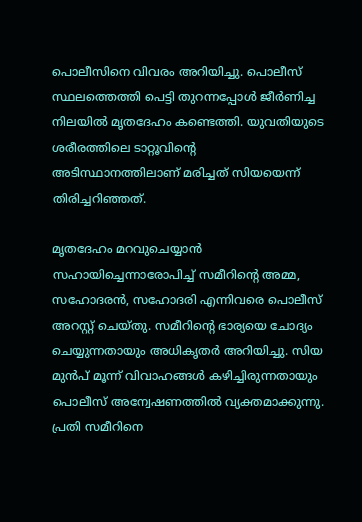പൊലീസിനെ വിവരം അറിയിച്ചു. പൊലീസ് സ്ഥലത്തെത്തി പെട്ടി തുറന്നപ്പോൾ ജീർണിച്ച നിലയിൽ മൃതദേഹം കണ്ടെത്തി. യുവതിയുടെ ശരീരത്തിലെ ടാറ്റൂവിന്റെ അടിസ്ഥാനത്തിലാണ് മരിച്ചത് സിയയെന്ന് തിരിച്ചറിഞ്ഞത്.

മൃതദേഹം മറവുചെയ്യാൻ സഹായിച്ചെന്നാരോപിച്ച് സമീറിന്റെ അമ്മ, സഹോദരൻ, സഹോദരി എന്നിവരെ പൊലീസ് അറസ്റ്റ് ചെയ്തു. സമീറിന്റെ ഭാര്യയെ ചോദ്യം ചെയ്യുന്നതായും അധികൃതർ അറിയിച്ചു. സിയ മുൻപ് മൂന്ന് വിവാഹങ്ങൾ കഴിച്ചിരുന്നതായും പൊലീസ് അന്വേഷണത്തിൽ വ്യക്തമാക്കുന്നു. പ്രതി സമീറിനെ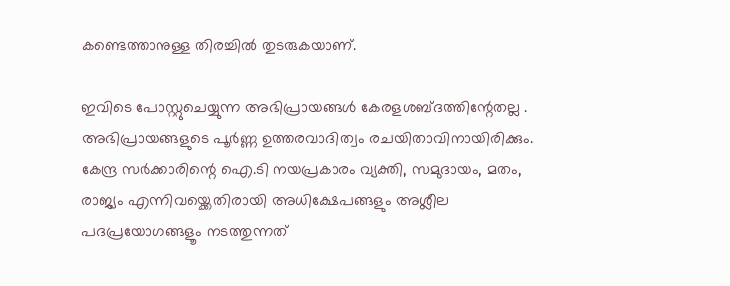കണ്ടെത്താനുള്ള തിരച്ചിൽ തുടരുകയാണ്.

ഇവിടെ പോസ്റ്റുചെയ്യുന്ന അഭിപ്രായങ്ങള്‍ കേരളശബ്‌ദത്തിന്റേതല്ല . അഭിപ്രായങ്ങളുടെ പൂര്‍ണ്ണ ഉത്തരവാദിത്വം രചയിതാവിനായിരിക്കും. കേന്ദ്ര സർക്കാരിന്റെ ഐ.ടി നയപ്രകാരം വ്യക്തി, സമുദായം, മതം, രാജ്യം എന്നിവയ്ക്കെതിരായി അധിക്ഷേപങ്ങളും അശ്ലീല പദപ്രയോഗങ്ങളൂം നടത്തുന്നത്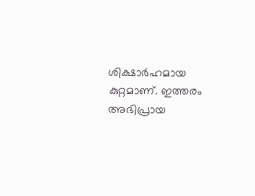ശിക്ഷാര്‍ഹമായ കുറ്റമാണ്. ഇത്തരം അഭിപ്രായ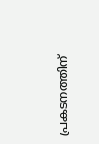പ്രകടനത്തിന്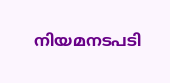നിയമനടപടി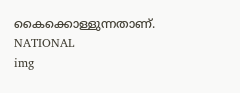കൈക്കൊള്ളുന്നതാണ്.
NATIONAL
img